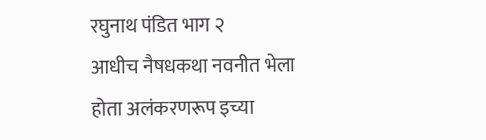रघुनाथ पंडित भाग २
आधीच नैषधकथा नवनीत भेला
होता अलंकरणरूप इच्या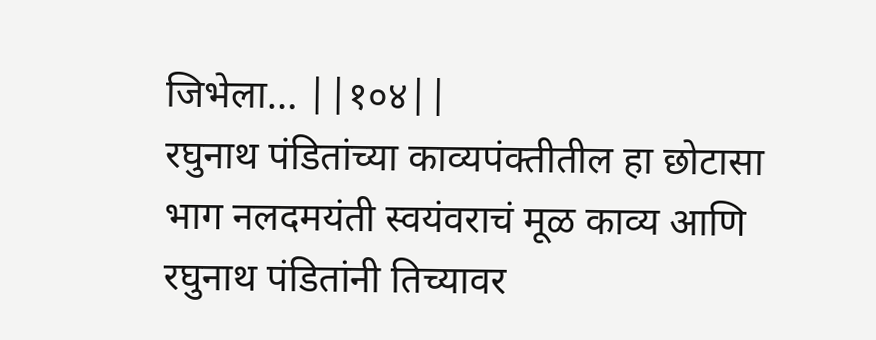जिभेला… ||१०४||
रघुनाथ पंडितांच्या काव्यपंक्तीतील हा छोटासा भाग नलदमयंती स्वयंवराचं मूळ काव्य आणि रघुनाथ पंडितांनी तिच्यावर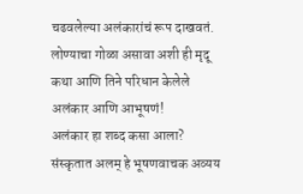चढवलेल्या अलंकारांचं रूप दाखवतं. लोण्याचा गोळा असावा अशी ही मृदू कथा आणि तिने परिधान केलेले अलंकार आणि आभूषणं!
अलंकार हा शब्द कसा आला? संस्कृतात अलम् हे भूषणवाचक अव्यय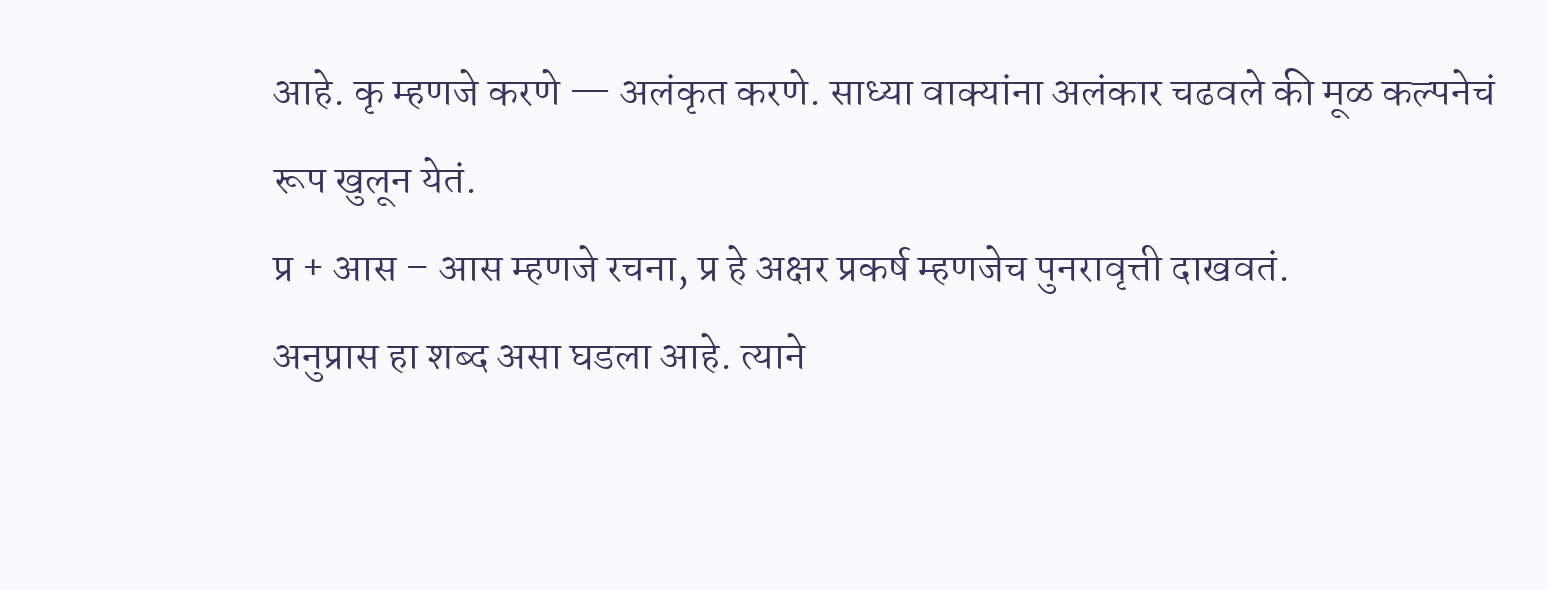आहे. कृ म्हणजे करणे — अलंकृत करणे. साध्या वाक्यांना अलंकार चढवले की मूळ कल्पनेचं रूप खुलून येतं.
प्र + आस – आस म्हणजे रचना, प्र हे अक्षर प्रकर्ष म्हणजेच पुनरावृत्ती दाखवतं.
अनुप्रास हा शब्द असा घडला आहे. त्याने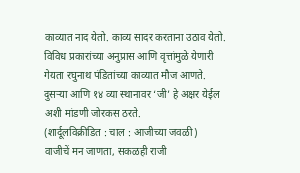काव्यात नाद येतो. काव्य सादर करताना उठाव येतो. विविध प्रकारांच्या अनुप्रास आणि वृत्तांमुळे येणारी गेयता रघुनाथ पंडितांच्या काव्यात मौज आणते.
दुसऱ्या आणि १४ व्या स्थानावर ‘जी’ हे अक्षर येईल अशी मांडणी जोरकस ठरते.
(शार्दूलविक्रीडित : चाल : आजीच्या जवळी)
वाजीचें मन जाणता, सकळही राजी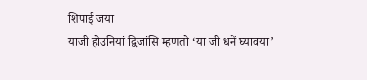शिपाई जया
याजी होउनियां द्विजांसि म्हणतो ‘या जी धनें घ्यावया’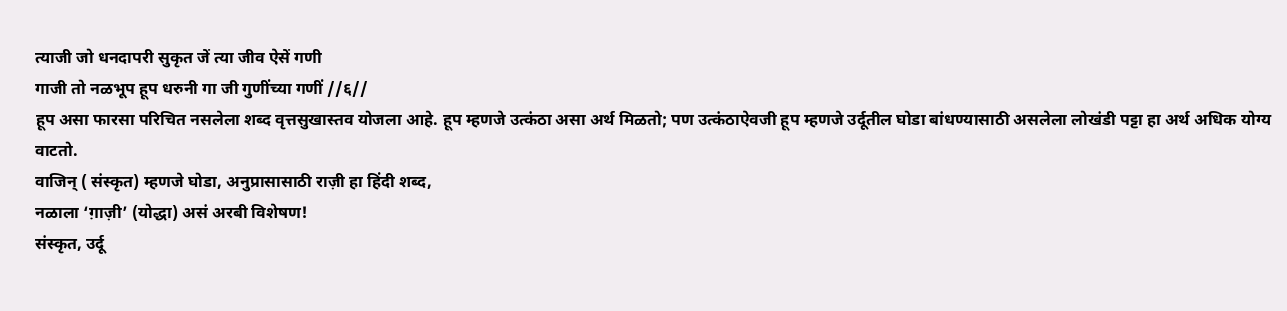त्याजी जो धनदापरी सुकृत जें त्या जीव ऐसें गणी
गाजी तो नळभूप हूप धरुनी गा जी गुणींच्या गणीं //६//
हूप असा फारसा परिचित नसलेला शब्द वृत्तसुखास्तव योजला आहे. हूप म्हणजे उत्कंठा असा अर्थ मिळतो; पण उत्कंठाऐवजी हूप म्हणजे उर्दूतील घोडा बांधण्यासाठी असलेला लोखंडी पट्टा हा अर्थ अधिक योग्य वाटतो.
वाजिन् ( संस्कृत) म्हणजे घोडा, अनुप्रासासाठी राज़ी हा हिंदी शब्द,
नळाला ‘ग़ाज़ी’ (योद्धा) असं अरबी विशेषण!
संस्कृत, उर्दू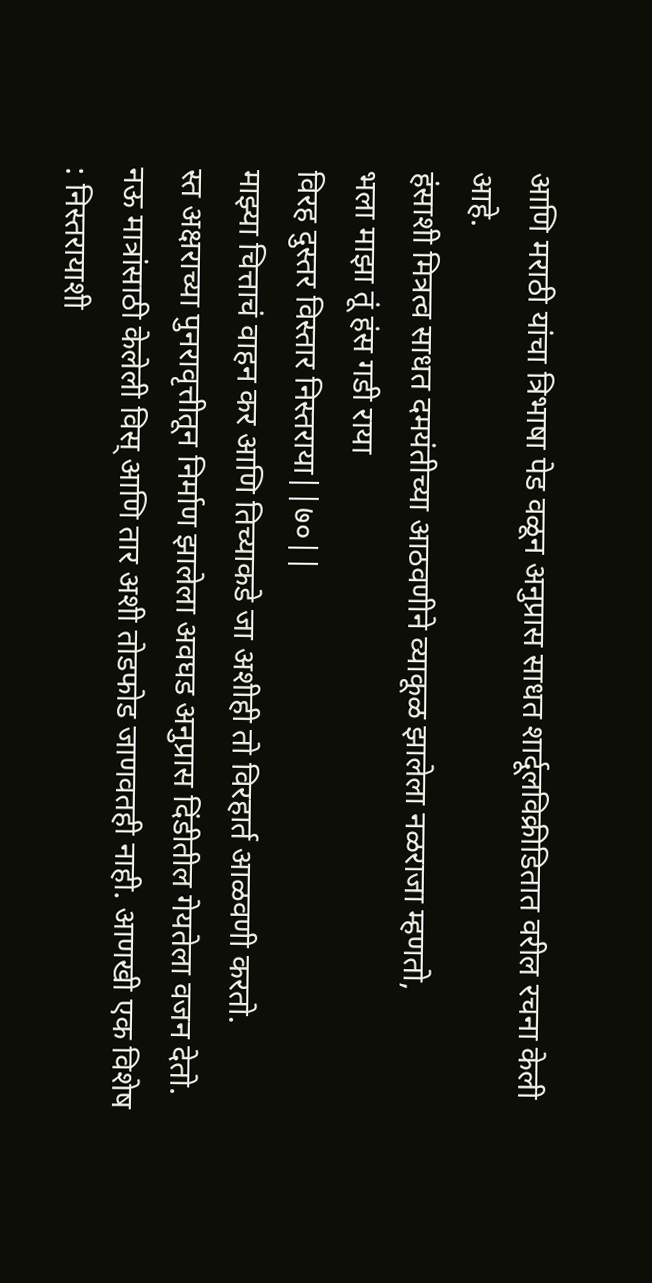आणि मराठी यांचा त्रिभाषा पेड वळून अनुप्रास साधत शार्दूलविक्रीडितात वरील रचना केली आहे.
हंसाशी मित्रत्व साधत दमयंतीच्या आठवणीने व्याकूळ झालेला नळराजा म्हणतो,
भला माझा तूं हंस गडी राया
विरह दुस्तर विस्तार निस्तराया||७०||
माझ्या चित्ताचं वाहन कर आणि तिच्याकडे जा अशीही तो विरहार्त आळवणी करतो.
स्त अक्षराच्या पुनरावृत्तीतून निर्माण झालेला अवघड अनुप्रास दिंडीतील गेयतेला वजन देतो. नऊ मात्रांसाठी केलेली विस् आणि तार अशी तोडफोड जाणवतही नाही. आणखी एक विशेष : निस्तरायाशी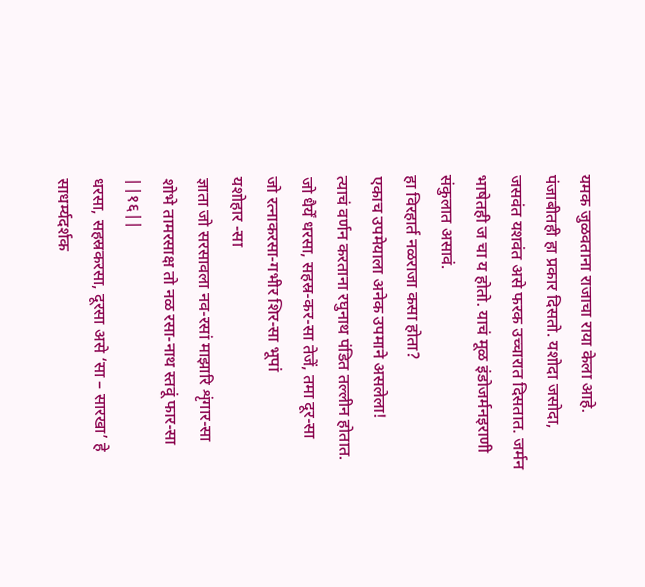यमक जुळवताना राजाचा राया केला आहे. पंजाबीतही हा प्रकार दिसतो. यशोदा जसोदा, जसवंत यशवंत असे फरक उच्चारात दिसतात. जर्मन भाषेतही ज चा य होतो. याचं मूळ इंडोजर्मनइराणी संकुलात असावं.
हा विरहार्त नळराजा कसा होता?
एकाच उपमेयाला अनेक उपमाने असलेला!
त्याचं वर्णन करताना रघुनाथ पंडित तल्लीन होतात.
जो धैर्यें धरसा, सहस्र-कर-सा तेजें, तमा दूर-सा
जो रत्नाकरसा-गभीर शिर-सा भूपां
यशोहार -सा
ज्ञाता जो सरसावला नव-रसां माझारि शृंगार-सा
शोभे तामरसाक्ष तो नळ रसा-नाथ स्तवूं फार-सा ||१६||
धरसा, सहस्रकरसा, दूरसा असे ‘सा – सारखा’ हे साधर्म्यदर्शक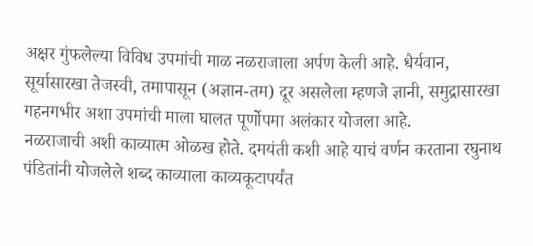अक्षर गुंफलेल्या विविध उपमांची माळ नळराजाला अर्पण केली आहे. धैर्यवान, सूर्यासारखा तेजस्वी, तमापासून (अज्ञान-तम) दूर असलेला म्हणजे ज्ञानी, समुद्रासारखा गहनगभीर अशा उपमांची माला घालत पूर्णोपमा अलंकार योजला आहे.
नळराजाची अशी काव्यात्म ओळख होते. दमयंती कशी आहे याचं वर्णन करताना रघुनाथ पंडितांनी योजलेले शब्द काव्याला काव्यकूटापर्यंत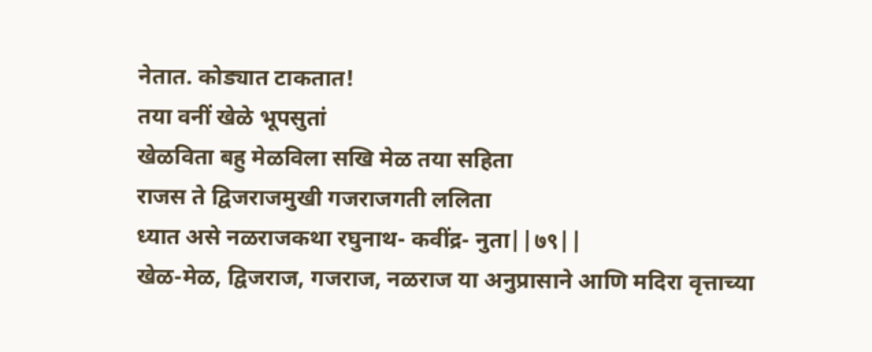नेतात. कोड्यात टाकतात!
तया वनीं खेळे भूपसुतां
खेळविता बहु मेळविला सखि मेळ तया सहिता
राजस ते द्विजराजमुखी गजराजगती ललिता
ध्यात असे नळराजकथा रघुनाथ- कवींद्र- नुता||७९||
खेळ-मेळ, द्विजराज, गजराज, नळराज या अनुप्रासाने आणि मदिरा वृत्ताच्या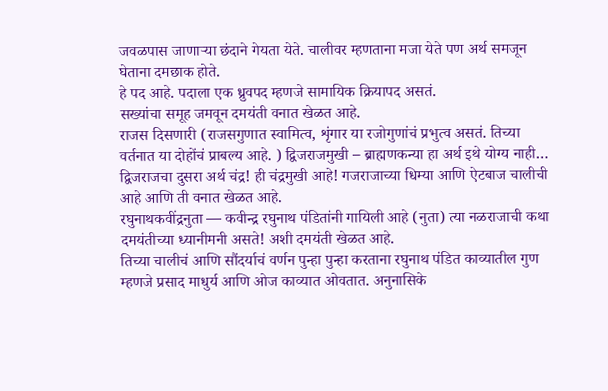जवळपास जाणाऱ्या छंदाने गेयता येते. चालीवर म्हणताना मजा येते पण अर्थ समजून घेताना दमछाक होते.
हे पद आहे. पदाला एक ध्रुवपद म्हणजे सामायिक क्रियापद असतं.
सख्यांचा समूह जमवून दमयंती वनात खेळत आहे.
राजस दिसणारी (राजसगुणात स्वामित्व, शृंगार या रजोगुणांचं प्रभुत्व असतं. तिच्या वर्तनात या दोहोंचं प्राबल्य आहे. ) द्विजराजमुखी – ब्राह्मणकन्या हा अर्थ इथे योग्य नाही… द्विजराजचा दुसरा अर्थ चंद्र! ही चंद्रमुखी आहे! गजराजाच्या धिम्या आणि ऐटबाज चालीची आहे आणि ती वनात खेळत आहे.
रघुनाथकवींद्रनुता — कवीन्द्र रघुनाथ पंडितांनी गायिली आहे (नुता) त्या नळराजाची कथा दमयंतीच्या ध्यानीमनी असते! अशी दमयंती खेळत आहे.
तिच्या चालीचं आणि सौंदर्याचं वर्णन पुन्हा पुन्हा करताना रघुनाथ पंडित काव्यातील गुण म्हणजे प्रसाद माधुर्य आणि ओज काव्यात ओवतात. अनुनासिके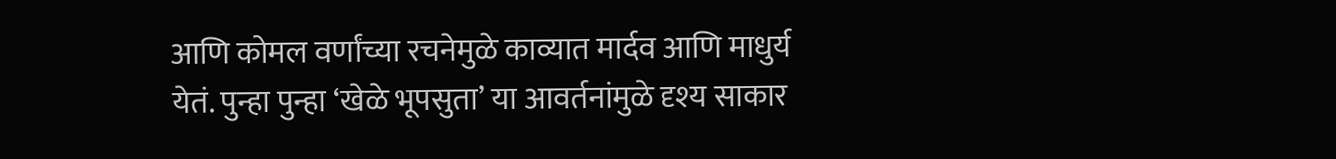आणि कोमल वर्णांच्या रचनेमुळे काव्यात मार्दव आणि माधुर्य येतं. पुन्हा पुन्हा ‘खेळे भूपसुता’ या आवर्तनांमुळे दृश्य साकार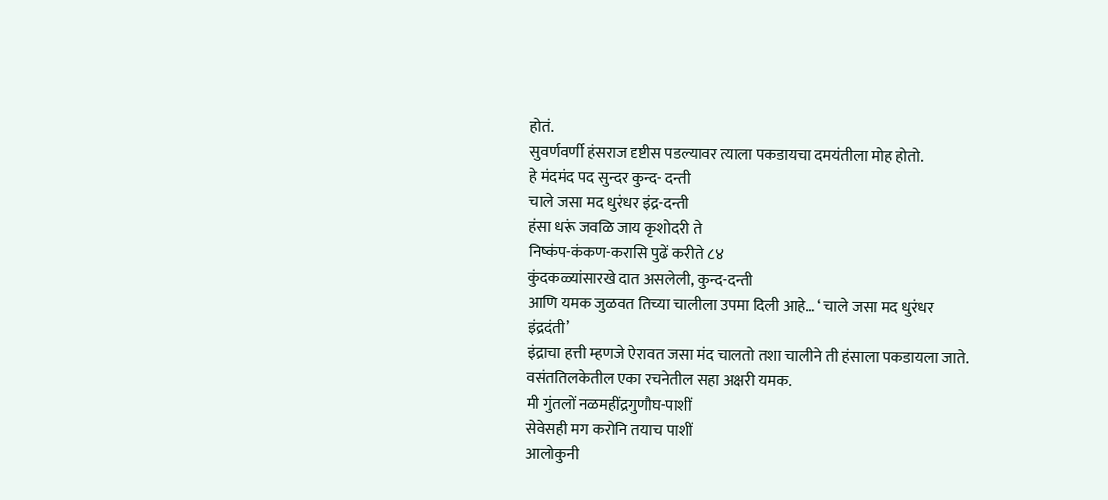होतं.
सुवर्णवर्णी हंसराज दृष्टीस पडल्यावर त्याला पकडायचा दमयंतीला मोह होतो.
हे मंदमंद पद सुन्दर कुन्द- दन्ती
चाले जसा मद धुरंधर इंद्र-दन्ती
हंसा धरूं जवळि जाय कृशोदरी ते
निष्कंप-कंकण-करासि पुढें करीते ८४
कुंदकळ्यांसारखे दात असलेली, कुन्द-दन्ती
आणि यमक जुळवत तिच्या चालीला उपमा दिली आहे… ‘ चाले जसा मद धुरंधर इंद्रदंती’
इंद्राचा हत्ती म्हणजे ऐरावत जसा मंद चालतो तशा चालीने ती हंसाला पकडायला जाते.
वसंततिलकेतील एका रचनेतील सहा अक्षरी यमक.
मी गुंतलों नळमहींद्रगुणौघ-पाशीं
सेवेसही मग करोनि तयाच पाशीं
आलोकुनी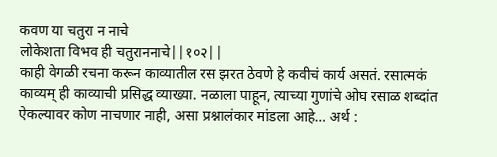कवण या चतुरा न नाचे
लोकेशता विभव ही चतुराननाचे||१०२||
काही वेगळी रचना करून काव्यातील रस झरत ठेवणे हे कवीचं कार्य असतं. रसात्मकं काव्यम् ही काव्याची प्रसिद्ध व्याख्या. नळाला पाहून, त्याच्या गुणांचे ओघ रसाळ शब्दांत ऐकल्यावर कोण नाचणार नाही, असा प्रश्नालंकार मांडला आहे… अर्थ :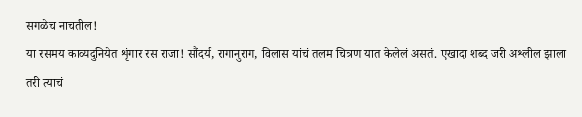सगळेच नाचतील!
या रसमय काव्यदुनियेत शृंगार रस राजा! सौंदर्य, रागानुराग, विलास यांचं तलम चित्रण यात केलेलं असतं. एखादा शब्द जरी अश्लील झाला तरी त्याचं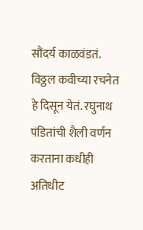सौंदर्य काळवंडतं. विठ्ठल कवीच्या रचनेत हे दिसून येतं. रघुनाथ पंडितांची शैली वर्णन करताना कधीही अतिधीट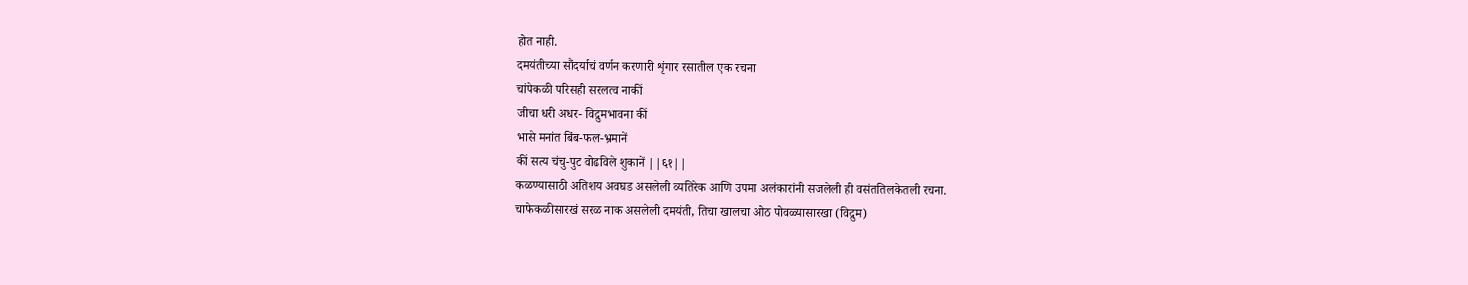होत नाही.
दमयंतीच्या सौंदर्याचं वर्णन करणारी शृंगार रसातील एक रचना
चांपेकळी परिसही सरलत्व नाकीं
जीचा धरी अधर- विद्रुमभावना कीं
भासे मनांत बिंब-फल-भ्रमानें
कीं सत्य चंचु-पुट वोढविले शुकानें ||६१||
कळण्यासाठी अतिशय अवघड असलेली व्यतिरेक आणि उपमा अलंकारांनी सजलेली ही वसंततिलकेतली रचना.
चाफेकळीसारखं सरळ नाक असलेली दमयंती, तिचा खालचा ओठ पोवळ्यासारखा (विद्रुम)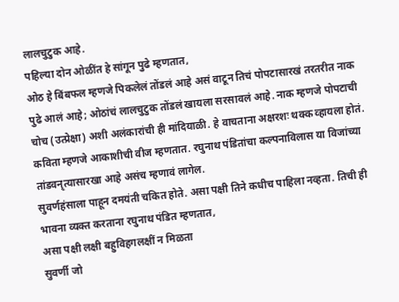लालचुटुक आहे.
पहिल्या दोन ओळींत हे सांगून पुढे म्हणतात,
ओठ हे बिंबफल म्हणजे पिकलेलं तोंडलं आहे असं वाटून तिचं पोपटासारखं तरतरीत नाक पुढे आलं आहे; ओठांचं लालचुटुक तोंडलं खायला सरसावलं आहे. नाक म्हणजे पोपटाची चोच (उत्प्रेक्षा) अशी अलंकारांची ही मांदियाळी. हे वाचताना अक्षरशः थक्क व्हायला होतं. कविता म्हणजे आकाशीची वीज म्हणतात. रघुनाथ पंडितांचा कल्पनाविलास या विजांच्या तांडवनृत्यासारखा आहे असंच म्हणावं लागेल.
सुवर्णहंसाला पाहून दमयंती चकित होते. असा पक्षी तिने कधीच पाहिला नव्हता. तिची ही भावना व्यक्त करताना रघुनाथ पंडित म्हणतात,
असा पक्षी लक्षी बहुविहगलक्षीं न मिळता
सुवर्णी जो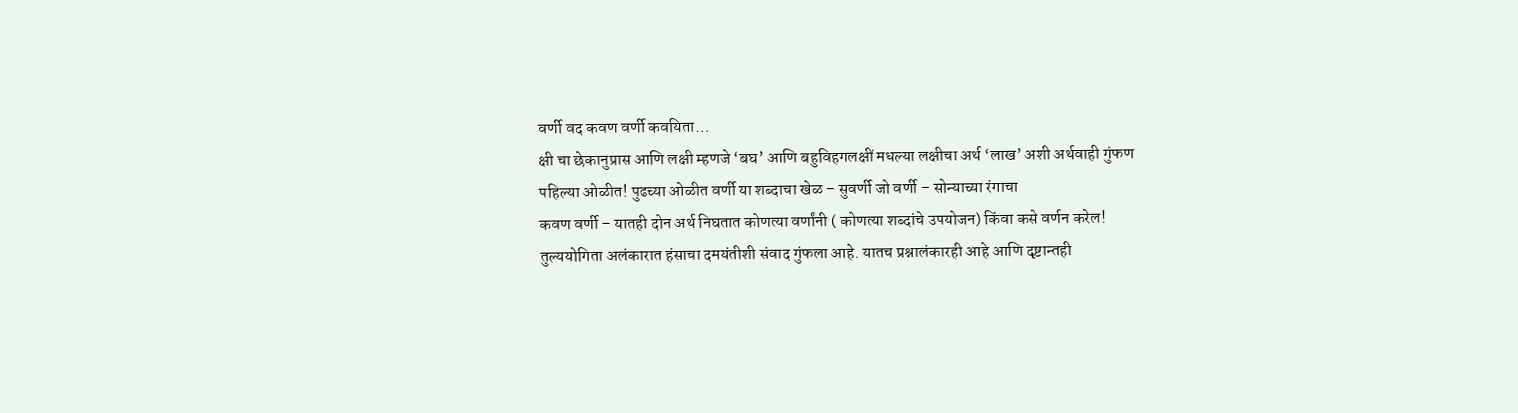वर्णी वद कवण वर्णी कवयिता…
क्षी चा छेकानुप्रास आणि लक्षी म्हणजे ‘बघ’ आणि बहुविहगलक्षीं मधल्या लक्षीचा अर्थ ‘लाख’ अशी अर्थवाही गुंफण पहिल्या ओळीत! पुढच्या ओळीत वर्णी या शब्दाचा खेळ – सुवर्णी जो वर्णी – सोन्याच्या रंगाचा
कवण वर्णी – यातही दोन अर्थ निघतात कोणत्या वर्णांनी ( कोणत्या शब्दांचे उपयोजन) किंवा कसे वर्णन करेल!
तुल्ययोगिता अलंकारात हंसाचा दमयंतीशी संवाद गुंफला आहे. यातच प्रश्नालंकारही आहे आणि दृष्टान्तही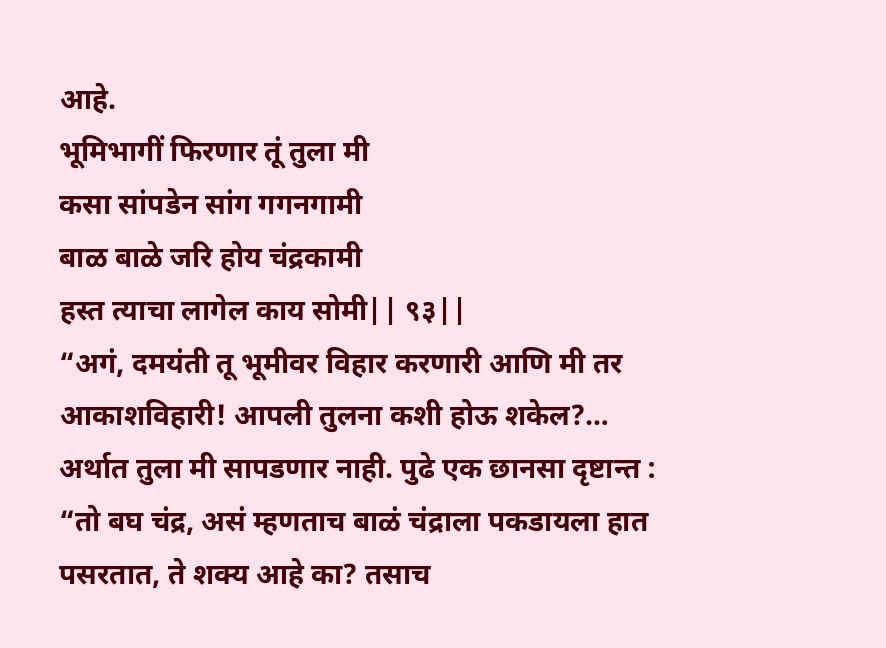आहे.
भूमिभागीं फिरणार तूं तुला मी
कसा सांपडेन सांग गगनगामी
बाळ बाळे जरि होय चंद्रकामी
हस्त त्याचा लागेल काय सोमी|| ९३||
“अगं, दमयंती तू भूमीवर विहार करणारी आणि मी तर आकाशविहारी! आपली तुलना कशी होऊ शकेल?… अर्थात तुला मी सापडणार नाही. पुढे एक छानसा दृष्टान्त :
“तो बघ चंद्र, असं म्हणताच बाळं चंद्राला पकडायला हात पसरतात, ते शक्य आहे का? तसाच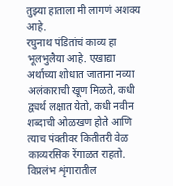तुझ्या हाताला मी लागणं अशक्य आहे.
रघुनाथ पंडितांचं काव्य हा भूलभुलैया आहे. एखाद्या अर्थाच्या शोधात जाताना नव्या अलंकाराची खूण मिळते, कधी द्व्यर्थ लक्षात येतो, कधी नवीन शब्दाची ओळखण होते आणि त्याच पंक्तीवर कितीतरी वेळ काव्यरसिक रेंगाळत राहतो.
विप्रलंभ शृंगारातील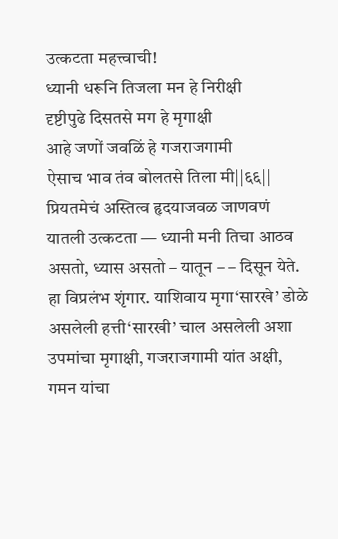उत्कटता महत्त्वाची!
ध्यानी धरूनि तिजला मन हे निरीक्षी
दृष्टीपुढे दिसतसे मग हे मृगाक्षी
आहे जणों जवळिं हे गजराजगामी
ऐसाच भाव तंव बोलतसे तिला मी||६६||
प्रियतमेचं अस्तित्व हृदयाजवळ जाणवणं यातली उत्कटता — ध्यानी मनी तिचा आठव असतो, ध्यास असतो – यातून – – दिसून येते. हा विप्रलंभ शृंगार. याशिवाय मृगा‘सारखे’ डोळे असलेली हत्ती‘सारखी’ चाल असलेली अशा उपमांचा मृगाक्षी, गजराजगामी यांत अक्षी, गमन यांचा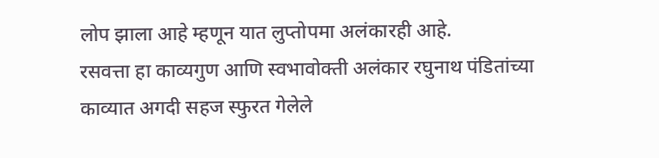लोप झाला आहे म्हणून यात लुप्तोपमा अलंकारही आहे.
रसवत्ता हा काव्यगुण आणि स्वभावोक्ती अलंकार रघुनाथ पंडितांच्या काव्यात अगदी सहज स्फुरत गेलेले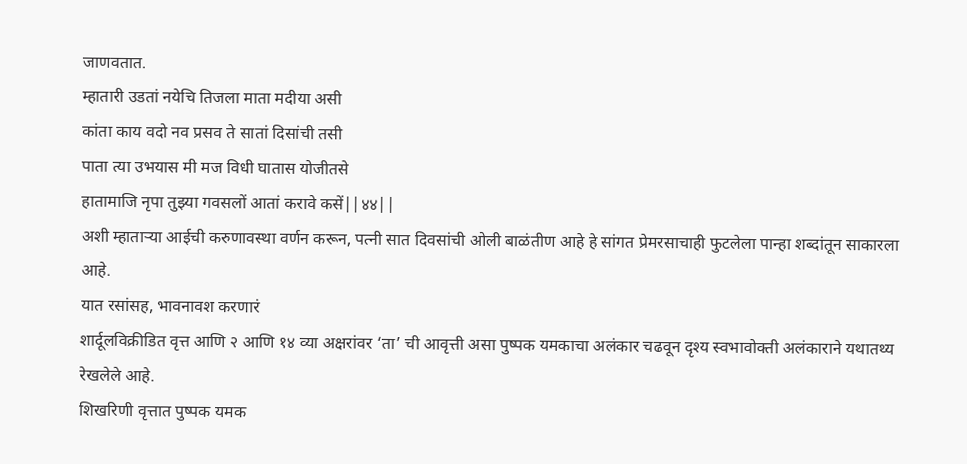जाणवतात.
म्हातारी उडतां नयेचि तिजला माता मदीया असी
कांता काय वदो नव प्रसव ते सातां दिसांची तसी
पाता त्या उभयास मी मज विधी घातास योजीतसे
हातामाजि नृपा तुझ्या गवसलों आतां करावे कसें||४४||
अशी म्हाताऱ्या आईची करुणावस्था वर्णन करून, पत्नी सात दिवसांची ओली बाळंतीण आहे हे सांगत प्रेमरसाचाही फुटलेला पान्हा शब्दांतून साकारला आहे.
यात रसांसह, भावनावश करणारं
शार्दूलविक्रीडित वृत्त आणि २ आणि १४ व्या अक्षरांवर ‘ता’ ची आवृत्ती असा पुष्पक यमकाचा अलंकार चढवून दृश्य स्वभावोक्ती अलंकाराने यथातथ्य रेखलेले आहे.
शिखरिणी वृत्तात पुष्पक यमक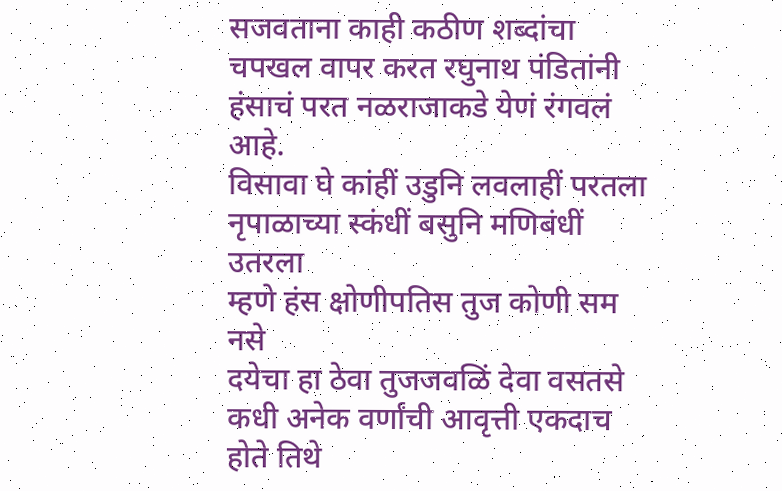सजवताना काही कठीण शब्दांचा चपखल वापर करत रघुनाथ पंडितांनी हंसाचं परत नळराजाकडे येणं रंगवलं आहे.
विसावा घे कांहीं उडुनि लवलाहीं परतला
नृपाळाच्या स्कंधीं बसुनि मणिबंधीं उतरला
म्हणे हंस क्षोणीपतिस तुज कोणी सम नसे
दयेचा हा ठेवा तुजजवळिं देवा वसतसे
कधी अनेक वर्णांची आवृत्ती एकदाच होते तिथे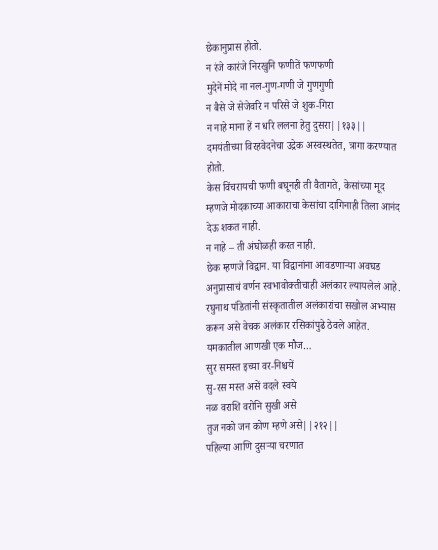छेकानुप्रास होतो.
न रंजे कारंजे निरखुनि फणीतें फणफणी
मुदेनें मोदे ना नल-गुण-गणी जे गुणगुणी
न बैसे जे सेजेवरि न परिसे जे शुक-गिरा
न नाहे माना हें न धरि ललना हेतु दुसरा||१३३||
दमयंतीच्या विरहवेदनेचा उद्रेक अस्वस्थतेत, त्रागा करण्यात होतो.
केस विंचरायची फणी बघूनही ती वैतागते, केसांच्या मूद म्हणजे मोदकाच्या आकाराचा केसांचा दागिनाही तिला आनंद देऊ शकत नाही.
न नाहे – ती अंघोळही करत नाही.
छेक म्हणजे विद्वान. या विद्वानांना आवडणाऱ्या अवघड अनुप्रासाचं वर्णन स्वभावोक्तीचाही अलंकार ल्यायलेलं आहे.
रघुनाथ पंडितांनी संस्कृतातील अलंकारांचा सखोल अभ्यास करून असे वेचक अलंकार रसिकांपुढे ठेवले आहेत. यमकातील आणखी एक मौज…
सुर समस्त इच्या वर-निश्चयें
सु-रस मस्त असें वदले स्वये
नळ वराशि वरोनि सुखी असे
तुज नको जन कोण म्हणे असे||२१२||
पहिल्या आणि दुसऱ्या चरणात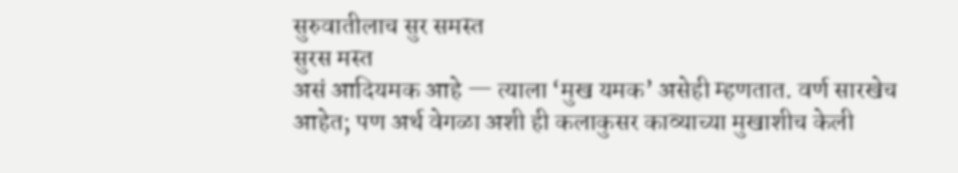सुरुवातीलाच सुर समस्त
सुरस मस्त
असं आदियमक आहे — त्याला ‘मुख यमक’ असेही म्हणतात. वर्ण सारखेच आहेत; पण अर्थ वेगळा अशी ही कलाकुसर काव्याच्या मुखाशीच केली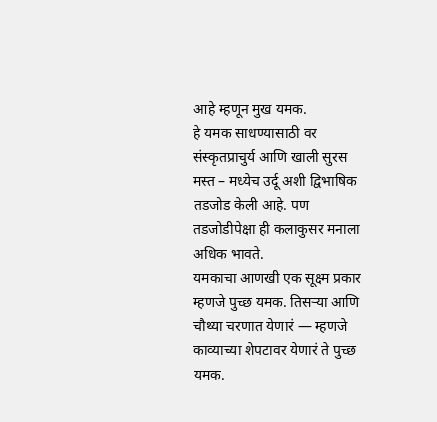आहे म्हणून मुख यमक.
हे यमक साधण्यासाठी वर संस्कृतप्राचुर्य आणि खाली सुरस मस्त – मध्येच उर्दू अशी द्विभाषिक तडजोड केली आहे. पण तडजोडीपेक्षा ही कलाकुसर मनाला अधिक भावते.
यमकाचा आणखी एक सूक्ष्म प्रकार म्हणजे पुच्छ यमक. तिसऱ्या आणि चौथ्या चरणात येणारं — म्हणजे काव्याच्या शेपटावर येणारं ते पुच्छ यमक.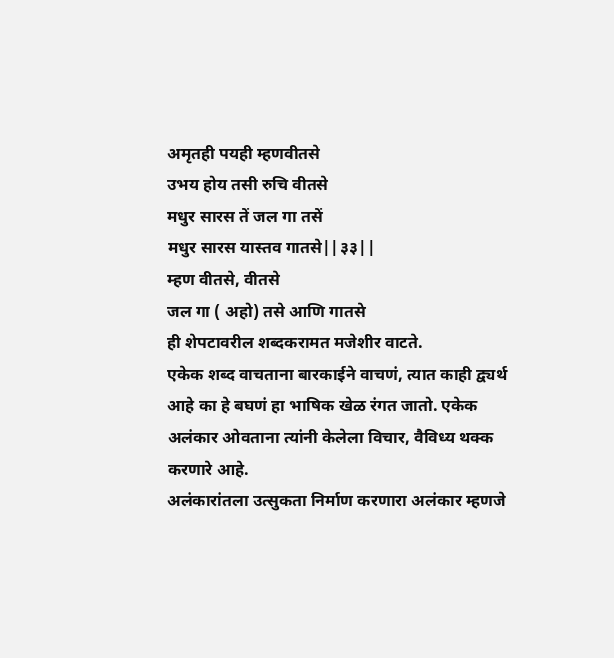अमृतही पयही म्हणवीतसे
उभय होय तसी रुचि वीतसे
मधुर सारस तें जल गा तसें
मधुर सारस यास्तव गातसे||३३||
म्हण वीतसे, वीतसे
जल गा ( अहो) तसे आणि गातसे
ही शेपटावरील शब्दकरामत मजेशीर वाटते.
एकेक शब्द वाचताना बारकाईने वाचणं, त्यात काही द्व्यर्थ आहे का हे बघणं हा भाषिक खेळ रंगत जातो. एकेक अलंकार ओवताना त्यांनी केलेला विचार, वैविध्य थक्क करणारे आहे.
अलंकारांतला उत्सुकता निर्माण करणारा अलंकार म्हणजे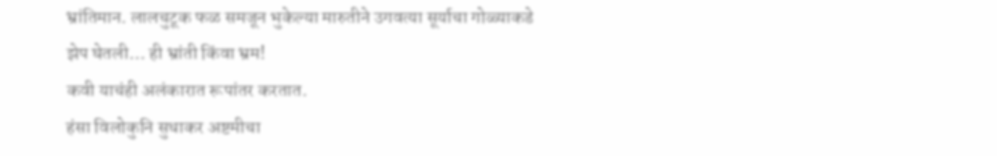भ्रांतिमान. लालचुटूक फळ समजून भुकेल्या मारुतीने उगवत्या सूर्याचा गोळ्याकडे झेप घेतली… ही भ्रांती किंवा भ्रम!
कवी याचंही अलंकारात रूपांतर करतात.
हंसा विलोकुनि सुधाकर अष्टमीचा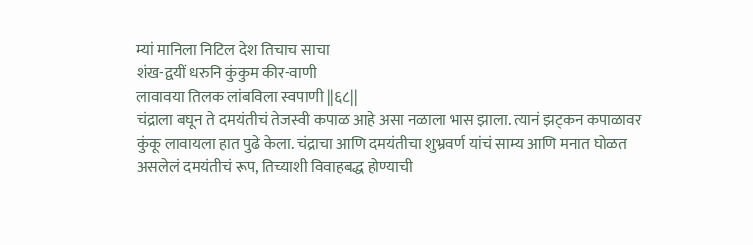म्यां मानिला निटिल देश तिचाच साचा
शंख-द्वयीं धरुनि कुंकुम कीर-वाणी
लावावया तिलक लांबविला स्वपाणी ||६८||
चंद्राला बघून ते दमयंतीचं तेजस्वी कपाळ आहे असा नळाला भास झाला. त्यानं झट्कन कपाळावर कुंकू लावायला हात पुढे केला. चंद्राचा आणि दमयंतीचा शुभ्रवर्ण यांचं साम्य आणि मनात घोळत असलेलं दमयंतीचं रूप, तिच्याशी विवाहबद्ध होण्याची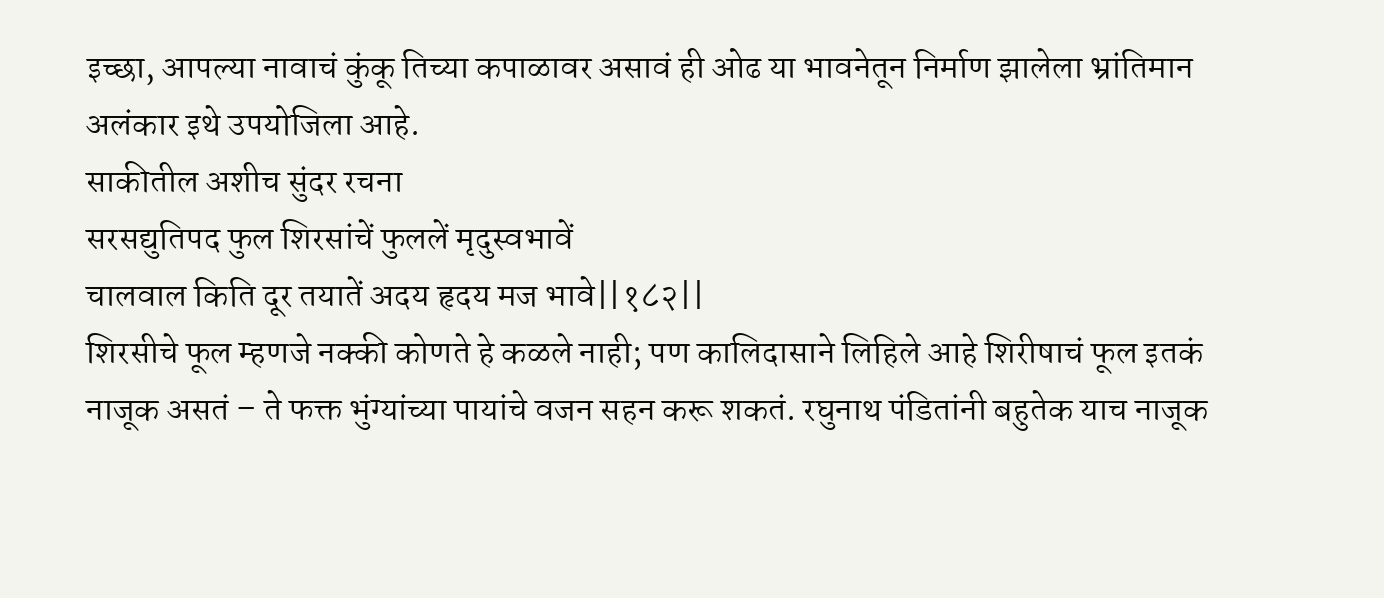इच्छा, आपल्या नावाचं कुंकू तिच्या कपाळावर असावं ही ओढ या भावनेतून निर्माण झालेला भ्रांतिमान अलंकार इथे उपयोजिला आहे.
साकीतील अशीच सुंदर रचना
सरसद्युतिपद फुल शिरसांचें फुललें मृदुस्वभावें
चालवाल किति दूर तयातें अदय हृदय मज भावे||१८२||
शिरसीचे फूल म्हणजे नक्की कोणते हे कळले नाही; पण कालिदासाने लिहिले आहे शिरीषाचं फूल इतकं नाजूक असतं – ते फक्त भुंग्यांच्या पायांचे वजन सहन करू शकतं. रघुनाथ पंडितांनी बहुतेक याच नाजूक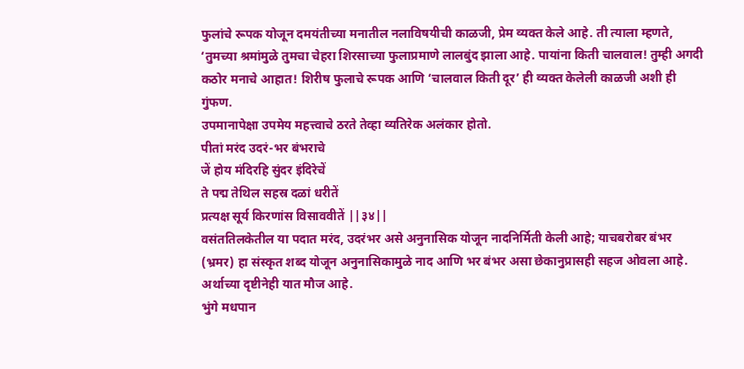फुलांचे रूपक योजून दमयंतीच्या मनातील नलाविषयीची काळजी, प्रेम व्यक्त केले आहे. ती त्याला म्हणते, ‘तुमच्या श्रमांमुळे तुमचा चेहरा शिरसाच्या फुलाप्रमाणे लालबुंद झाला आहे. पायांना किती चालवाल! तुम्ही अगदी कठोर मनाचे आहात! शिरीष फुलाचे रूपक आणि ‘चालवाल किती दूर’ ही व्यक्त केलेली काळजी अशी ही गुंफण.
उपमानापेक्षा उपमेय महत्त्वाचे ठरते तेव्हा व्यतिरेक अलंकार होतो.
पीतां मरंद उदरं-भर बंभराचे
जें होय मंदिरहि सुंदर इंदिरेचें
ते पद्म तेथिल सहस्र दळां धरीतें
प्रत्यक्ष सूर्य किरणांस विसाववीतें ||३४||
वसंततिलकेतील या पदात मरंद, उदरंभर असे अनुनासिक योजून नादनिर्मिती केली आहे; याचबरोबर बंभर (भ्रमर) हा संस्कृत शब्द योजून अनुनासिकामुळे नाद आणि भर बंभर असा छेकानुप्रासही सहज ओवला आहे. अर्थाच्या दृष्टीनेही यात मौज आहे.
भुंगे मधपान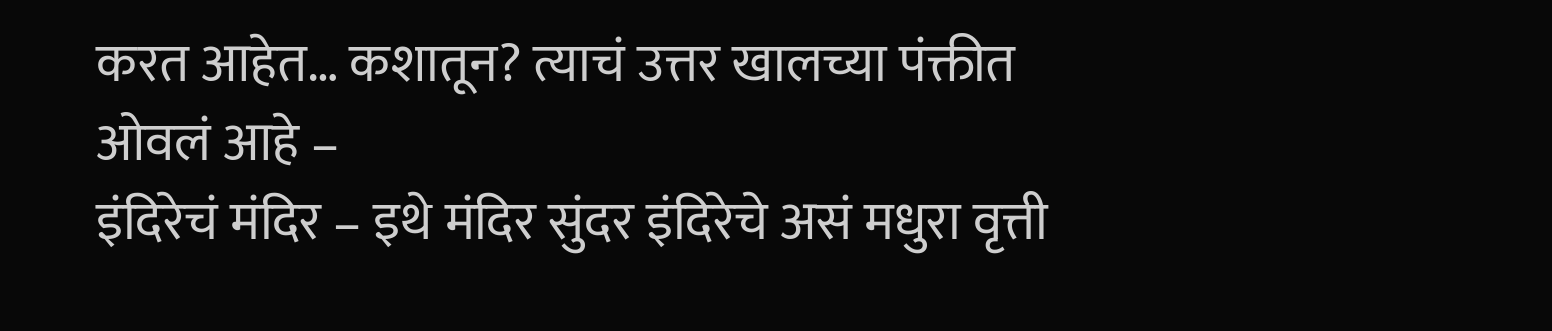करत आहेत… कशातून? त्याचं उत्तर खालच्या पंक्तीत ओवलं आहे –
इंदिरेचं मंदिर – इथे मंदिर सुंदर इंदिरेचे असं मधुरा वृत्ती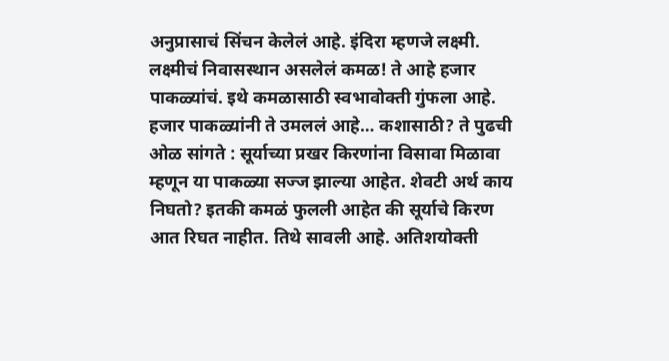अनुप्रासाचं सिंचन केलेलं आहे. इंदिरा म्हणजे लक्ष्मी. लक्ष्मीचं निवासस्थान असलेलं कमळ! ते आहे हजार पाकळ्यांचं. इथे कमळासाठी स्वभावोक्ती गुंफला आहे. हजार पाकळ्यांनी ते उमललं आहे… कशासाठी? ते पुढची ओळ सांगते : सूर्याच्या प्रखर किरणांना विसावा मिळावा म्हणून या पाकळ्या सज्ज झाल्या आहेत. शेवटी अर्थ काय निघतो? इतकी कमळं फुलली आहेत की सूर्याचे किरण आत रिघत नाहीत. तिथे सावली आहे. अतिशयोक्ती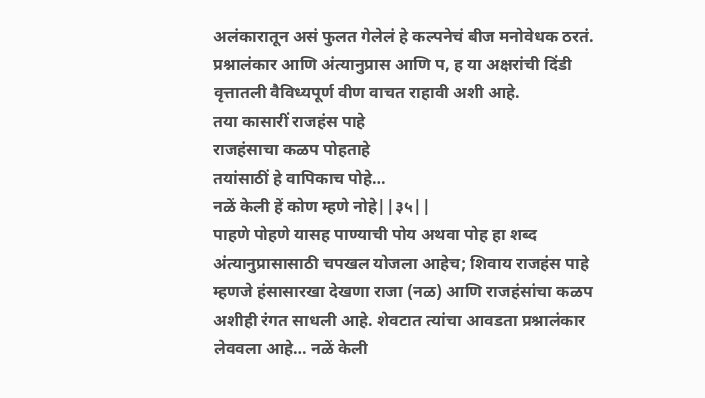अलंकारातून असं फुलत गेलेलं हे कल्पनेचं बीज मनोवेधक ठरतं.
प्रश्नालंकार आणि अंत्यानुप्रास आणि प, ह या अक्षरांची दिंडी वृत्तातली वैविध्यपूर्ण वीण वाचत राहावी अशी आहे.
तया कासारीं राजहंस पाहे
राजहंसाचा कळप पोहताहे
तयांसाठीं हे वापिकाच पोहे…
नळें केली हें कोण म्हणे नोहे||३५||
पाहणे पोहणे यासह पाण्याची पोय अथवा पोह हा शब्द अंत्यानुप्रासासाठी चपखल योजला आहेच; शिवाय राजहंस पाहे म्हणजे हंसासारखा देखणा राजा (नळ) आणि राजहंसांचा कळप अशीही रंगत साधली आहे. शेवटात त्यांचा आवडता प्रश्नालंकार लेववला आहे… नळें केली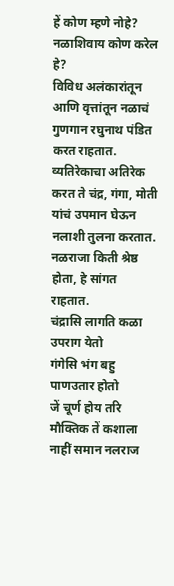हें कोण म्हणे नोहे? नळाशिवाय कोण करेल हे?
विविध अलंकारांतून आणि वृत्तांतून नळाचं गुणगान रघुनाथ पंडित करत राहतात. व्यतिरेकाचा अतिरेक करत ते चंद्र, गंगा, मोती यांचं उपमान घेऊन नलाशी तुलना करतात. नळराजा किती श्रेष्ठ होता, हे सांगत राहतात.
चंद्रासि लागति कळा उपराग येतो
गंगेसि भंग बहु पाणउतार होतो
जें चूर्ण होय तरि मौक्तिक तें कशाला
नाहीं समान नलराज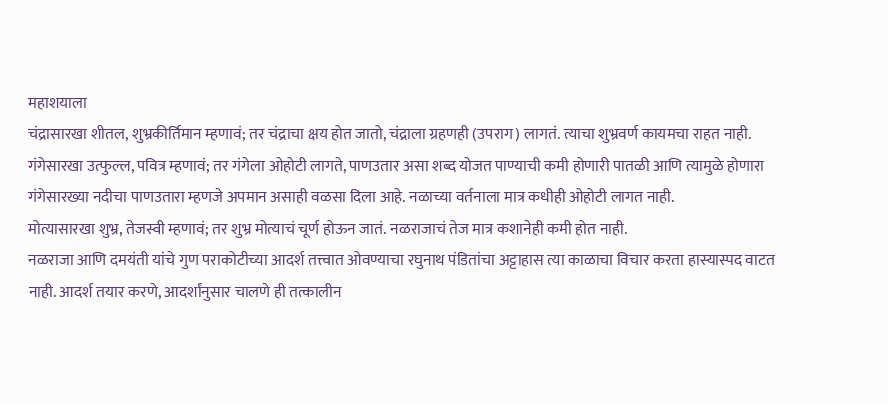महाशयाला
चंद्रासारखा शीतल, शुभ्रकीर्तिमान म्हणावं; तर चंद्राचा क्षय होत जातो, चंद्राला ग्रहणही (उपराग) लागतं. त्याचा शुभ्रवर्ण कायमचा राहत नाही.
गंगेसारखा उत्फुल्ल, पवित्र म्हणावं; तर गंगेला ओहोटी लागते, पाणउतार असा शब्द योजत पाण्याची कमी होणारी पातळी आणि त्यामुळे होणारा गंगेसारख्या नदीचा पाणउतारा म्हणजे अपमान असाही वळसा दिला आहे. नळाच्या वर्तनाला मात्र कधीही ओहोटी लागत नाही.
मोत्यासारखा शुभ्र, तेजस्वी म्हणावं; तर शुभ्र मोत्याचं चूर्ण होऊन जातं. नळराजाचं तेज मात्र कशानेही कमी होत नाही.
नळराजा आणि दमयंती यांचे गुण पराकोटीच्या आदर्श तत्त्वात ओवण्याचा रघुनाथ पंडितांचा अट्टाहास त्या काळाचा विचार करता हास्यास्पद वाटत नाही. आदर्श तयार करणे, आदर्शांनुसार चालणे ही तत्कालीन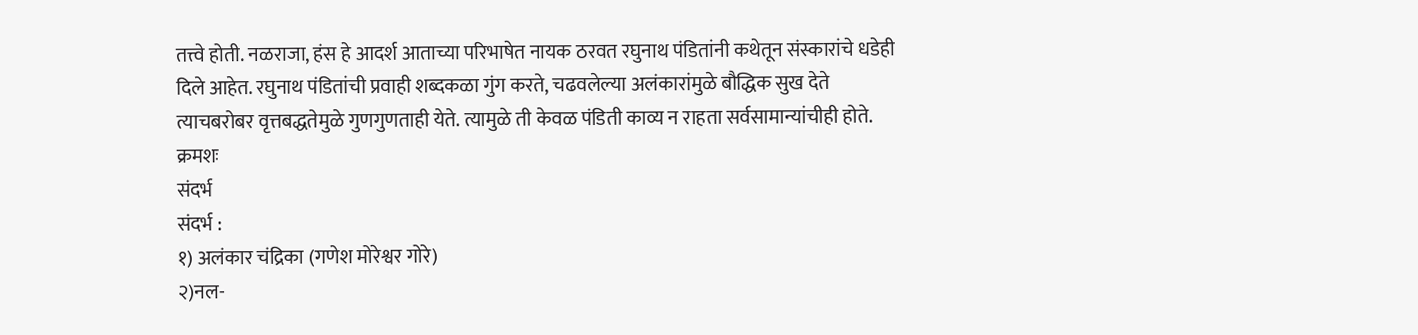तत्त्वे होती. नळराजा, हंस हे आदर्श आताच्या परिभाषेत नायक ठरवत रघुनाथ पंडितांनी कथेतून संस्कारांचे धडेही दिले आहेत. रघुनाथ पंडितांची प्रवाही शब्दकळा गुंग करते, चढवलेल्या अलंकारांमुळे बौद्धिक सुख देते त्याचबरोबर वृत्तबद्धतेमुळे गुणगुणताही येते. त्यामुळे ती केवळ पंडिती काव्य न राहता सर्वसामान्यांचीही होते.
क्रमशः
संदर्भ
संदर्भ :
१) अलंकार चंद्रिका (गणेश मोरेश्वर गोरे)
२)नल-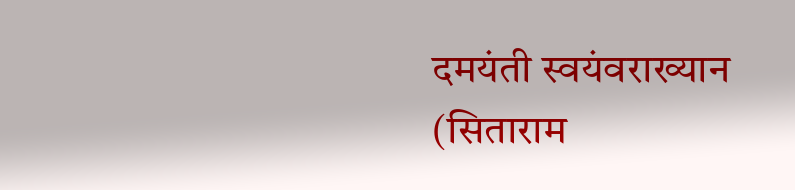दमयंती स्वयंवराख्यान
(सिताराम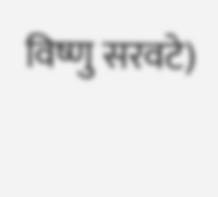विष्णु सरवटे)